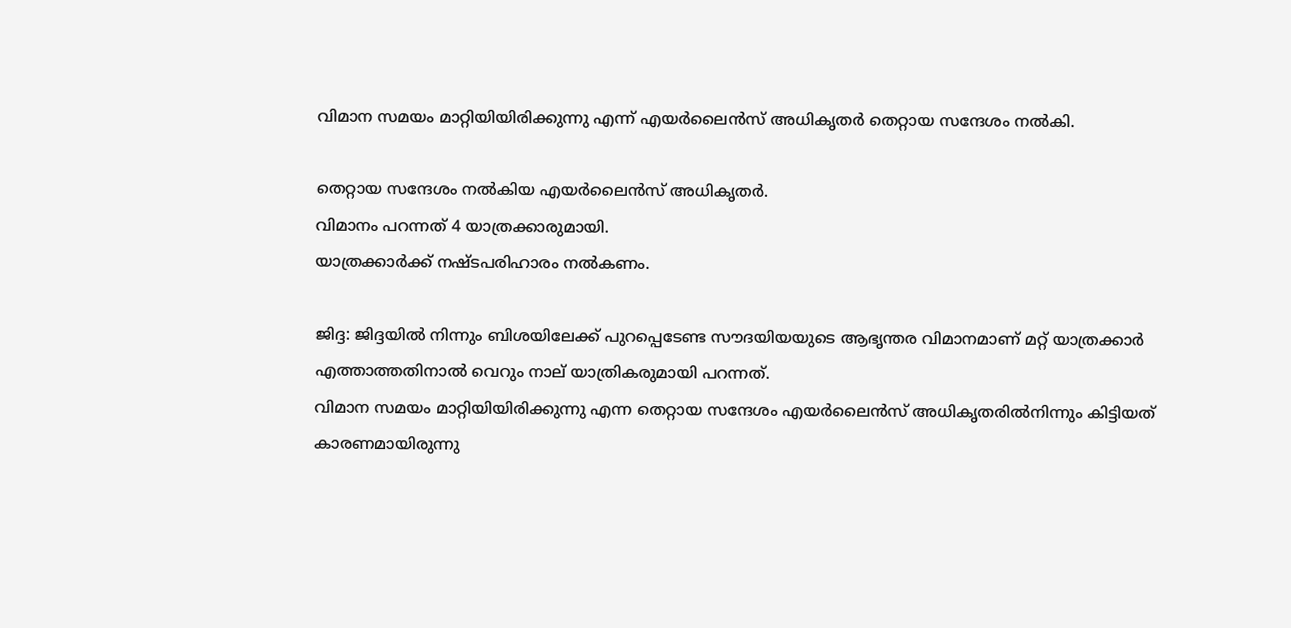വിമാന സമയം മാറ്റിയിയിരിക്കുന്നു എന്ന് എയര്‍ലൈന്‍സ് അധികൃതര്‍ തെറ്റായ സന്ദേശം നല്‍കി.

തെറ്റായ സന്ദേശം നല്‍കിയ എയര്‍ലൈന്‍സ് അധികൃതര്‍.
വിമാനം പറന്നത് 4 യാത്രക്കാരുമായി.
യാത്രക്കാര്‍ക്ക് നഷ്ടപരിഹാരം നല്‍കണം.

ജിദ്ദ: ജിദ്ദയില്‍ നിന്നും ബിശയിലേക്ക് പുറപ്പെടേണ്ട സൗദയിയയുടെ ആഭൃന്തര വിമാനമാണ് മറ്റ് യാത്രക്കാര്‍ എത്താത്തതിനാല്‍ വെറും നാല് യാത്രികരുമായി പറന്നത്.
വിമാന സമയം മാറ്റിയിയിരിക്കുന്നു എന്ന തെറ്റായ സന്ദേശം എയര്‍ലൈന്‍സ് അധികൃതരില്‍നിന്നും കിട്ടിയത് കാരണമായിരുന്നു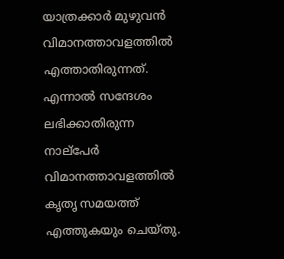യാത്രക്കാര്‍ മുഴുവന്‍ വിമാനത്താവളത്തില്‍ എത്താതിരുന്നത്. എന്നാല്‍ സന്ദേശം ലഭിക്കാതിരുന്ന നാല്‌പേര്‍ വിമാനത്താവളത്തില്‍ കൃതൃ സമയത്ത് എത്തുകയും ചെയ്തു.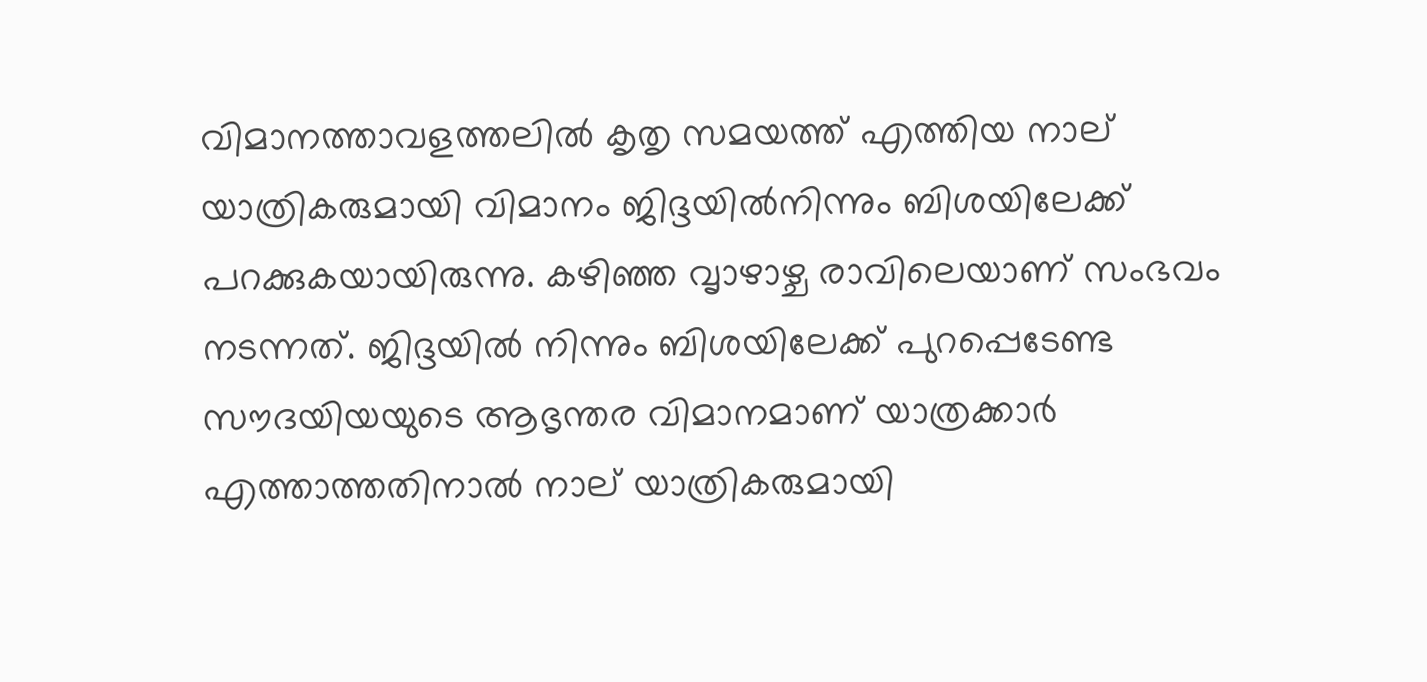വിമാനത്താവളത്തലില്‍ കൃതൃ സമയത്ത് എത്തിയ നാല് യാത്രികരുമായി വിമാനം ജിദ്ദയില്‍നിന്നും ബിശയിലേക്ക് പറക്കുകയായിരുന്നു. കഴിഞ്ഞ വൃാഴാഴ്ച രാവിലെയാണ് സംഭവം നടന്നത്. ജിദ്ദയില്‍ നിന്നും ബിശയിലേക്ക് പുറപ്പെടേണ്ട സൗദയിയയുടെ ആഭൃന്തര വിമാനമാണ് യാത്രക്കാര്‍ എത്താത്തതിനാല്‍ നാല് യാത്രികരുമായി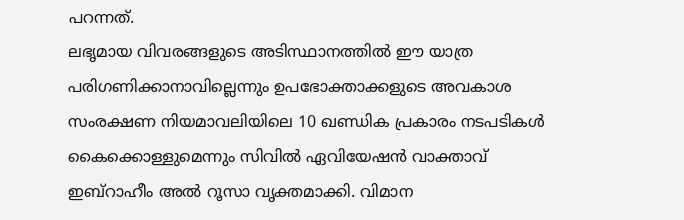പറന്നത്.
ലഭൃമായ വിവരങ്ങളുടെ അടിസ്ഥാനത്തില്‍ ഈ യാത്ര പരിഗണിക്കാനാവില്ലെന്നും ഉപഭോക്താക്കളുടെ അവകാശ സംരക്ഷണ നിയമാവലിയിലെ 10 ഖണ്ഡിക പ്രകാരം നടപടികള്‍ കൈക്കൊള്ളുമെന്നും സിവില്‍ ഏവിയേഷന്‍ വാക്താവ് ഇബ്‌റാഹീം അല്‍ റൂസാ വൃക്തമാക്കി. വിമാന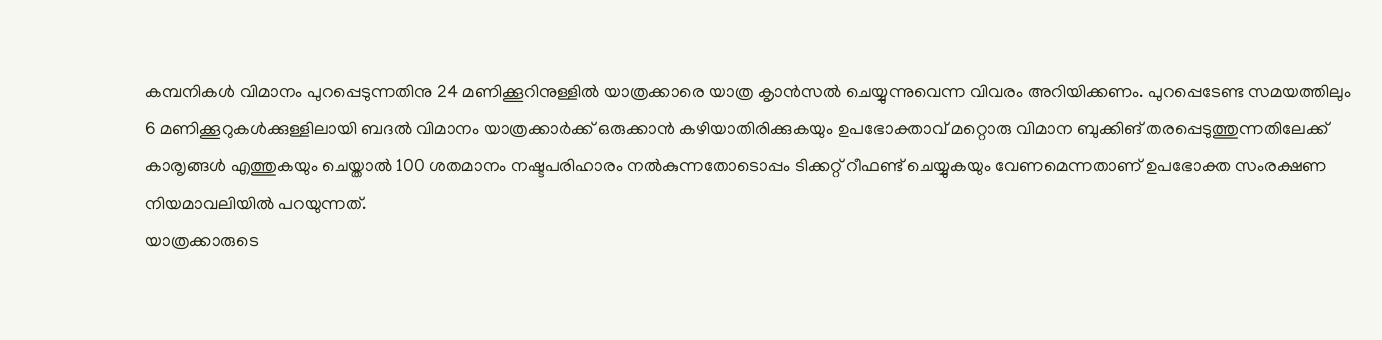കമ്പനികള്‍ വിമാനം പുറപ്പെടുന്നതിനു 24 മണിക്കൂറിനുള്ളില്‍ യാത്രക്കാരെ യാത്ര കൃാന്‍സല്‍ ചെയ്യുന്നുവെന്ന വിവരം അറിയിക്കണം. പുറപ്പെടേണ്ട സമയത്തിലും 6 മണിക്കൂറുകള്‍ക്കുള്ളിലായി ബദല്‍ വിമാനം യാത്രക്കാര്‍ക്ക് ഒരുക്കാന്‍ കഴിയാതിരിക്കുകയും ഉപഭോക്താവ് മറ്റൊരു വിമാന ബുക്കിങ് തരപ്പെടുത്തുന്നതിലേക്ക് കാരൃങ്ങള്‍ എത്തുകയും ചെയ്താല്‍ 100 ശതമാനം നഷ്ടപരിഹാരം നല്‍കുന്നതോടൊപ്പം ടിക്കറ്റ് റീഫണ്ട് ചെയ്യുകയും വേണമെന്നതാണ് ഉപഭോക്ത സംരക്ഷണ നിയമാവലിയില്‍ പറയുന്നത്.
യാത്രക്കാരുടെ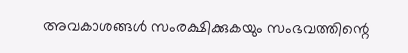അവകാശങ്ങള്‍ സംരക്ഷിക്കുകയും സംഭവത്തിന്റെ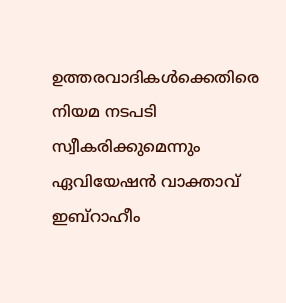ഉത്തരവാദികള്‍ക്കെതിരെ നിയമ നടപടി സ്വീകരിക്കുമെന്നും ഏവിയേഷന്‍ വാക്താവ് ഇബ്‌റാഹീം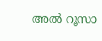അല്‍ റൂസാ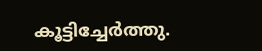കൂട്ടിച്ചേര്‍ത്തു.